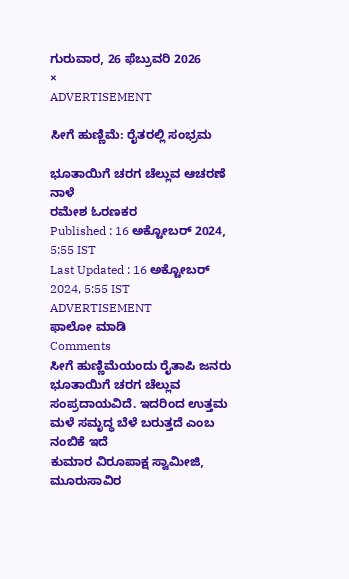ಗುರುವಾರ, 26 ಫೆಬ್ರುವರಿ 2026
×
ADVERTISEMENT

ಸೀಗೆ ಹುಣ್ಣಿಮೆ: ರೈತರಲ್ಲಿ ಸಂಭ್ರಮ

ಭೂತಾಯಿಗೆ ಚರಗ ಚೆಲ್ಲುವ ಆಚರಣೆ ನಾಳೆ
ರಮೇಶ ಓರಣಕರ
Published : 16 ಅಕ್ಟೋಬರ್ 2024, 5:55 IST
Last Updated : 16 ಅಕ್ಟೋಬರ್ 2024, 5:55 IST
ADVERTISEMENT
ಫಾಲೋ ಮಾಡಿ
Comments
ಸೀಗೆ ಹುಣ್ಣಿಮೆಯಂದು ರೈತಾಪಿ ಜನರು ಭೂತಾಯಿಗೆ ಚರಗ ಚೆಲ್ಲುವ ಸಂಪ್ರದಾಯವಿದೆ. ಇದರಿಂದ ಉತ್ತಮ ಮಳೆ ಸಮೃದ್ಧ ಬೆಳೆ ಬರುತ್ತದೆ ಎಂಬ ನಂಬಿಕೆ ಇದೆ
ಕುಮಾರ ವಿರೂಪಾಕ್ಷ ಸ್ವಾಮೀಜಿ, ಮೂರುಸಾವಿರ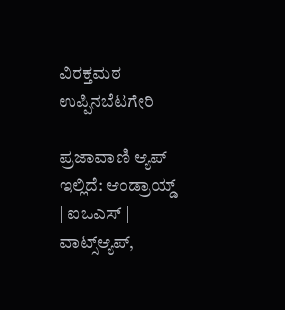ವಿರಕ್ತಮಠ ಉಪ್ಪಿನಬೆಟಗೇರಿ

ಪ್ರಜಾವಾಣಿ ಆ್ಯಪ್ ಇಲ್ಲಿದೆ: ಆಂಡ್ರಾಯ್ಡ್ | ಐಒಎಸ್ | ವಾಟ್ಸ್ಆ್ಯಪ್,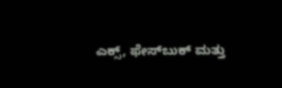ಎಕ್ಸ್, ಫೇಸ್‌ಬುಕ್ ಮತ್ತು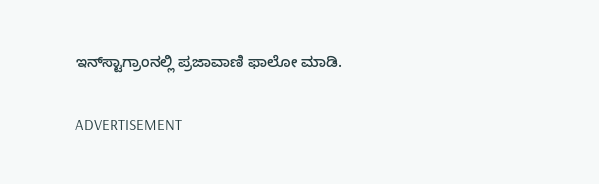ಇನ್‌ಸ್ಟಾಗ್ರಾಂನಲ್ಲಿ ಪ್ರಜಾವಾಣಿ ಫಾಲೋ ಮಾಡಿ.

ADVERTISEMENT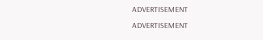ADVERTISEMENT
ADVERTISEMENT